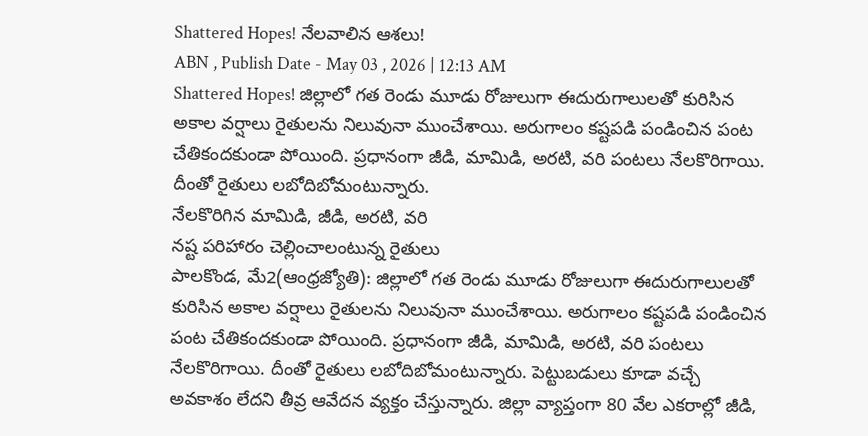Shattered Hopes! నేలవాలిన ఆశలు!
ABN , Publish Date - May 03 , 2026 | 12:13 AM
Shattered Hopes! జిల్లాలో గత రెండు మూడు రోజులుగా ఈదురుగాలులతో కురిసిన అకాల వర్షాలు రైతులను నిలువునా ముంచేశాయి. అరుగాలం కష్టపడి పండించిన పంట చేతికందకుండా పోయింది. ప్రధానంగా జీడి, మామిడి, అరటి, వరి పంటలు నేలకొరిగాయి. దీంతో రైతులు లబోదిబోమంటున్నారు.
నేలకొరిగిన మామిడి, జీడి, అరటి, వరి
నష్ట పరిహారం చెల్లించాలంటున్న రైతులు
పాలకొండ, మే2(ఆంధ్రజ్యోతి): జిల్లాలో గత రెండు మూడు రోజులుగా ఈదురుగాలులతో కురిసిన అకాల వర్షాలు రైతులను నిలువునా ముంచేశాయి. అరుగాలం కష్టపడి పండించిన పంట చేతికందకుండా పోయింది. ప్రధానంగా జీడి, మామిడి, అరటి, వరి పంటలు నేలకొరిగాయి. దీంతో రైతులు లబోదిబోమంటున్నారు. పెట్టుబడులు కూడా వచ్చే అవకాశం లేదని తీవ్ర ఆవేదన వ్యక్తం చేస్తున్నారు. జిల్లా వ్యాప్తంగా 80 వేల ఎకరాల్లో జీడి,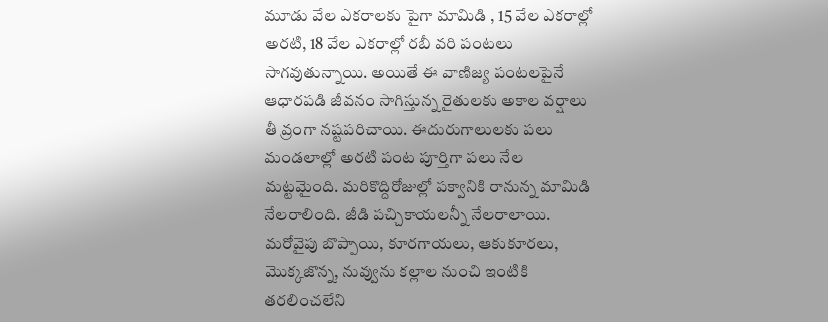మూడు వేల ఎకరాలకు పైగా మామిడి , 15 వేల ఎకరాల్లో అరటి, 18 వేల ఎకరాల్లో రబీ వరి పంటలు సాగవుతున్నాయి. అయితే ఈ వాణిజ్య పంటలపైనే ఆధారపడి జీవనం సాగిస్తున్న రైతులకు అకాల వర్షాలు తీ వ్రంగా నష్టపరిచాయి. ఈదురుగాలులకు పలు మండలాల్లో అరటి పంట పూర్తిగా పలు నేల మట్టమైంది. మరికొద్దిరోజుల్లో పక్వానికి రానున్న మామిడి నేలరాలింది. జీడి పచ్చికాయలన్నీ నేలరాలాయి. మరోవైపు బొప్పాయి, కూరగాయలు, ఆకుకూరలు, మొక్కజొన్న, నువ్వును కల్లాల నుంచి ఇంటికి తరలించలేని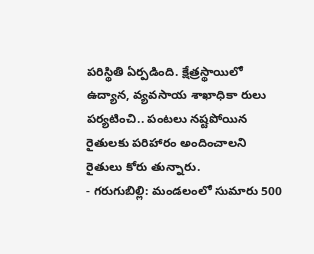పరిస్థితి ఏర్పడింది. క్షేత్రస్థాయిలో ఉద్యాన, వ్యవసాయ శాఖాధికా రులు పర్యటించి.. పంటలు నష్టపోయిన రైతులకు పరిహారం అందించాలని రైతులు కోరు తున్నారు.
- గరుగుబిల్లి: మండలంలో సుమారు 500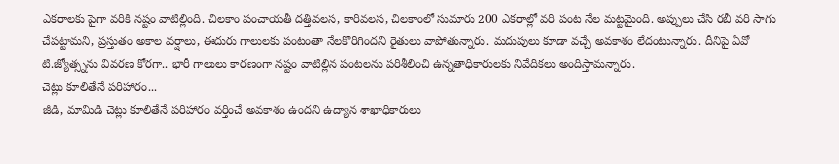ఎకరాలకు పైగా వరికి నష్టం వాటిల్లింది. చిలకాం పంచాయతీ దత్తివలస, కారివలస, చిలకాంలో సుమారు 200 ఎకరాల్లో వరి పంట నేల మట్టమైంది. అప్పులు చేసి రబీ వరి సాగు చేపట్టామని, ప్రస్తుతం అకాల వర్షాలు, ఈదురు గాలులకు పంటంతా నేలకొరిగిందని రైతులు వాపోతున్నారు. మదుపులు కూడా వచ్చే అవకాశం లేదంటున్నారు. దీనిపై ఏవో టి.జ్యోత్స్నను వివరణ కోరగా.. భారీ గాలులు కారణంగా నష్టం వాటిల్లిన పంటలను పరిశీలించి ఉన్నతాధికారులకు నివేదికలు అందిస్తామన్నారు.
చెట్లు కూలితేనే పరిహారం...
జీడి, మామిడి చెట్లు కూలితేనే పరిహారం వర్తించే అవకాశం ఉందని ఉద్యాన శాఖాధికారులు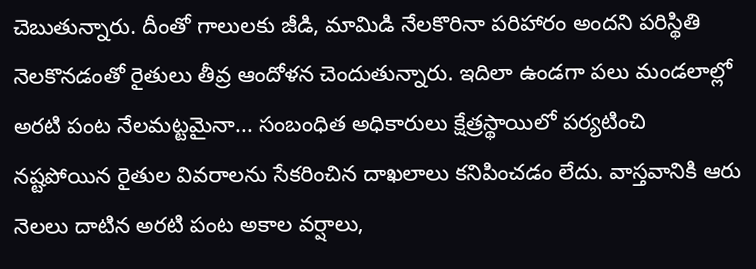చెబుతున్నారు. దీంతో గాలులకు జీడి, మామిడి నేలకొరినా పరిహారం అందని పరిస్థితి నెలకొనడంతో రైతులు తీవ్ర ఆందోళన చెందుతున్నారు. ఇదిలా ఉండగా పలు మండలాల్లో అరటి పంట నేలమట్టమైనా... సంబంధిత అధికారులు క్షేత్రస్థాయిలో పర్యటించి నష్టపోయిన రైతుల వివరాలను సేకరించిన దాఖలాలు కనిపించడం లేదు. వాస్తవానికి ఆరు నెలలు దాటిన అరటి పంట అకాల వర్షాలు,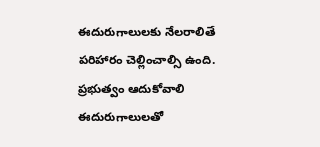ఈదురుగాలులకు నేలరాలితే పరిహారం చెల్లించాల్సి ఉంది.
ప్రభుత్వం ఆదుకోవాలి
ఈదురుగాలులతో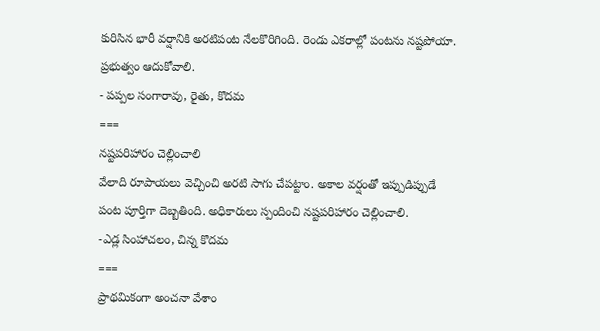కురిసిన భారీ వర్షానికి అరటిపంట నేలకొరిగింది. రెండు ఎకరాల్లో పంటను నష్టపోయా. ప్రభుత్వం ఆదుకోవాలి.
- పప్పల సంగారావు, రైతు, కొదమ
===
నష్టపరిహారం చెల్లించాలి
వేలాది రూపాయలు వెచ్చించి అరటి సాగు చేపట్టాం. అకాల వర్షంతో ఇప్పుడిప్పుడే పంట పూర్తిగా దెబ్బతింది. అధికారులు స్పందించి నష్టపరిహారం చెల్లించాలి.
-ఎడ్ల సింహాచలం, చిన్న కొదమ
===
ప్రాథమికంగా అంచనా వేశాం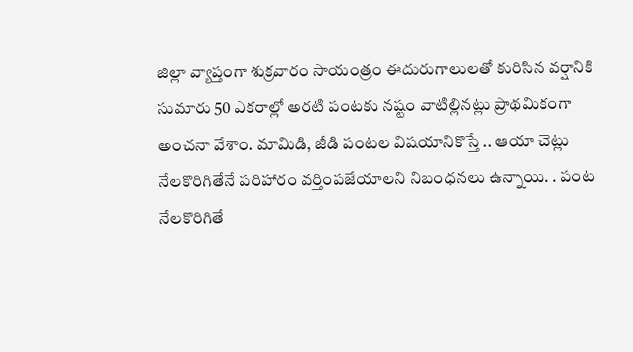జిల్లా వ్యాప్తంగా శుక్రవారం సాయంత్రం ఈదురుగాలులతో కురిసిన వర్షానికి సుమారు 50 ఎకరాల్లో అరటి పంటకు నష్టం వాటిల్లినట్లు ప్రాథమికంగా అంచనా వేశాం. మామిడి, జీడి పంటల విషయానికొస్తే .. ఆయా చెట్లు నేలకొరిగితేనే పరిహారం వర్తింపజేయాలని నిబంధనలు ఉన్నాయి. . పంట నేలకొరిగితే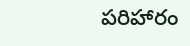పరిహారం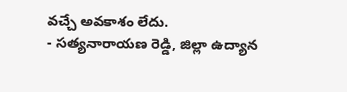వచ్చే అవకాశం లేదు.
- సత్యనారాయణ రెడ్డి, జిల్లా ఉద్యాన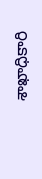శాఖాధికారి